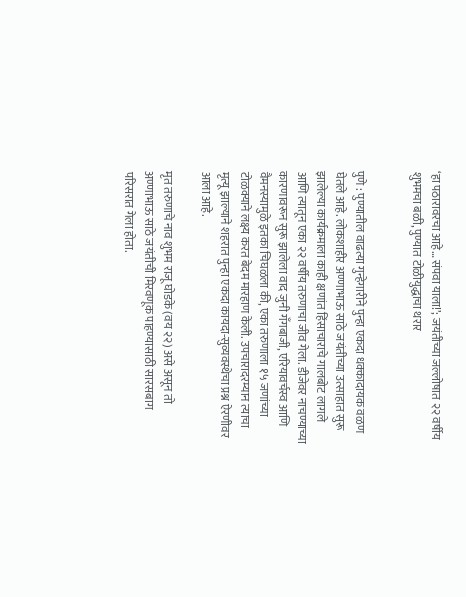‘हा पठारावरचा आहे… संपवा याला!’; जयंतीच्या जल्लोषात २२ वर्षीय शुभमचा बळी, पुण्यात टोळीयुद्धाचा थरार


पुणे : पुण्यातील वाढत्या गुन्हेगारीने पुन्हा एकदा धक्कादायक वळण घेतले आहे. लोकशाहीर अण्णाभाऊ साठे जयंतीच्या उत्साहात सुरू झालेल्या कार्यक्रमाला काही क्षणांत हिंसाचाराचे गालबोट लागले आणि त्यातून एका २२ वर्षीय तरुणाचा जीव गेला. डीजेवर नाचण्याच्या कारणावरून सुरू झालेला वाद जुनी गँगबाजी, एरियावर्चस्व आणि वैमनस्यामुळे इतका चिघळला की, एका तरुणाला १५ जणांच्या टोळक्याने लक्ष्य करत बेदम मारहाण केली. उपचारादरम्यान त्याचा मृत्यू झाल्याने शहरात पुन्हा एकदा कायदा-सुव्यवस्थेचा प्रश्न ऐरणीवर आला आहे.

मृत तरुणाचे नाव शुभम राजू घोडके (वय २२) असे असून तो अण्णाभाऊ साठे जयंतीची मिरवणूक पाहण्यासाठी सारसबाग परिसरात गेला होता.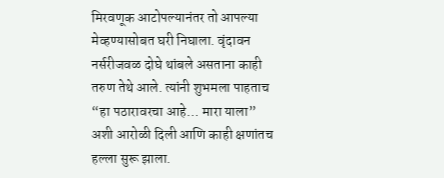मिरवणूक आटोपल्यानंतर तो आपल्या मेव्हण्यासोबत घरी निघाला. वृंदावन नर्सरीजवळ दोघे थांबले असताना काही तरुण तेथे आले. त्यांनी शुभमला पाहताच “हा पठारावरचा आहे… मारा याला” अशी आरोळी दिली आणि काही क्षणांतच हल्ला सुरू झाला.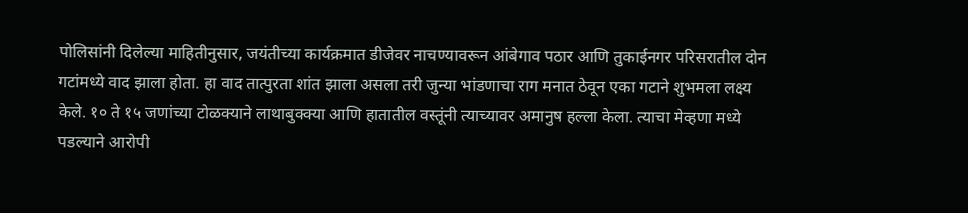पोलिसांनी दिलेल्या माहितीनुसार, जयंतीच्या कार्यक्रमात डीजेवर नाचण्यावरून आंबेगाव पठार आणि तुकाईनगर परिसरातील दोन गटांमध्ये वाद झाला होता. हा वाद तात्पुरता शांत झाला असला तरी जुन्या भांडणाचा राग मनात ठेवून एका गटाने शुभमला लक्ष्य केले. १० ते १५ जणांच्या टोळक्याने लाथाबुक्क्या आणि हातातील वस्तूंनी त्याच्यावर अमानुष हल्ला केला. त्याचा मेव्हणा मध्ये पडल्याने आरोपी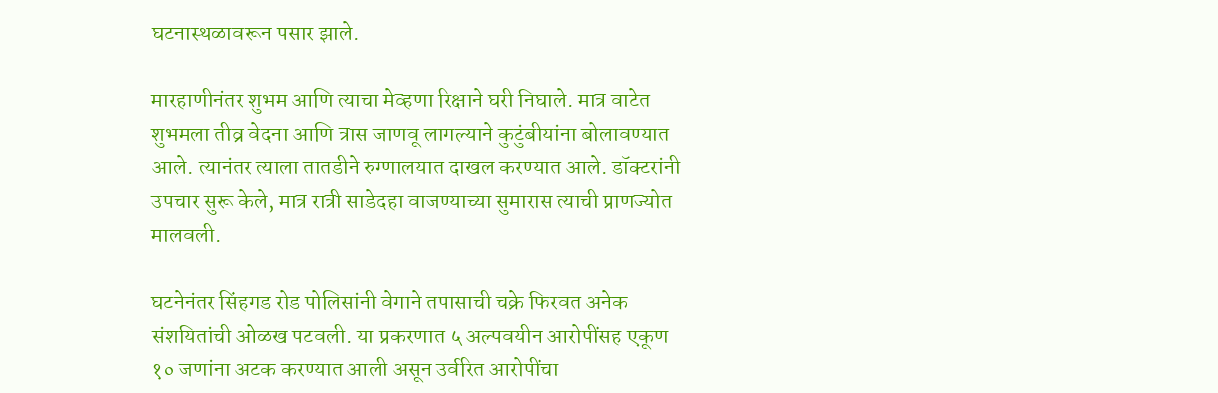घटनास्थळावरून पसार झाले.

मारहाणीनंतर शुभम आणि त्याचा मेव्हणा रिक्षाने घरी निघाले. मात्र वाटेत शुभमला तीव्र वेदना आणि त्रास जाणवू लागल्याने कुटुंबीयांना बोलावण्यात आले. त्यानंतर त्याला तातडीने रुग्णालयात दाखल करण्यात आले. डॉक्टरांनी उपचार सुरू केले, मात्र रात्री साडेदहा वाजण्याच्या सुमारास त्याची प्राणज्योत मालवली.

घटनेनंतर सिंहगड रोड पोलिसांनी वेगाने तपासाची चक्रे फिरवत अनेक संशयितांची ओळख पटवली. या प्रकरणात ५ अल्पवयीन आरोपींसह एकूण १० जणांना अटक करण्यात आली असून उर्वरित आरोपींचा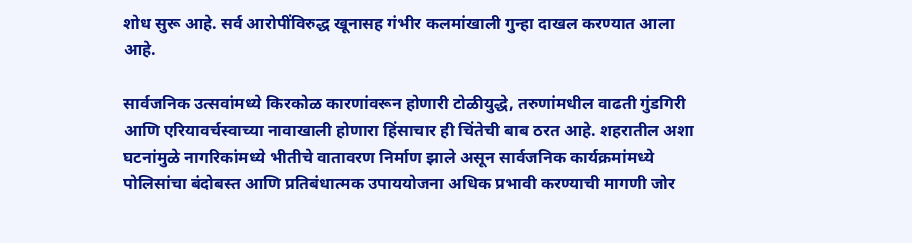शोध सुरू आहे. सर्व आरोपींविरुद्ध खूनासह गंभीर कलमांखाली गुन्हा दाखल करण्यात आला आहे.

सार्वजनिक उत्सवांमध्ये किरकोळ कारणांवरून होणारी टोळीयुद्धे, तरुणांमधील वाढती गुंडगिरी आणि एरियावर्चस्वाच्या नावाखाली होणारा हिंसाचार ही चिंतेची बाब ठरत आहे. शहरातील अशा घटनांमुळे नागरिकांमध्ये भीतीचे वातावरण निर्माण झाले असून सार्वजनिक कार्यक्रमांमध्ये पोलिसांचा बंदोबस्त आणि प्रतिबंधात्मक उपाययोजना अधिक प्रभावी करण्याची मागणी जोर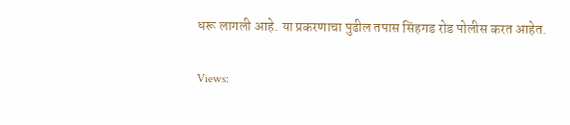धरू लागली आहे. या प्रकरणाचा पुढील तपास सिंहगड रोड पोलीस करत आहेत.

Views: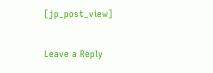[jp_post_view]

Leave a Reply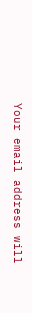Your email address will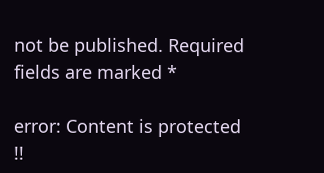not be published. Required fields are marked *

error: Content is protected !!